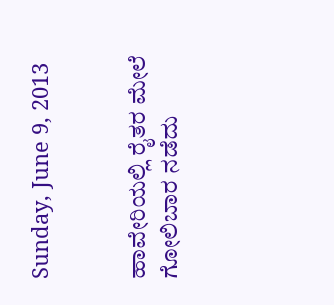Sunday, June 9, 2013


ಹಾವೇರಿಯಲ್ಲಿ ರೈತರ ಮೇಲೆ ಗೋಲಿಬಾರ ನಡೆದು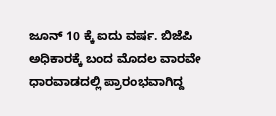ಜೂನ್ 10 ಕ್ಕೆ ಐದು ವರ್ಷ. ಬಿಜೆಪಿ ಅಧಿಕಾರಕ್ಕೆ ಬಂದ ಮೊದಲ ವಾರವೇ ಧಾರವಾಡದಲ್ಲಿ ಪ್ರಾರಂಭವಾಗಿದ್ದ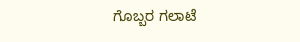ಗೊಬ್ಬರ ಗಲಾಟೆ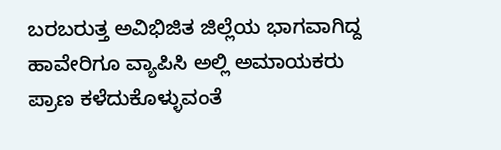ಬರಬರುತ್ತ ಅವಿಭಿಜಿತ ಜಿಲ್ಲೆಯ ಭಾಗವಾಗಿದ್ದ ಹಾವೇರಿಗೂ ವ್ಯಾಪಿಸಿ ಅಲ್ಲಿ ಅಮಾಯಕರು ಪ್ರಾಣ ಕಳೆದುಕೊಳ್ಳುವಂತೆ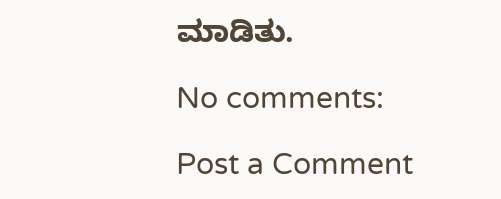ಮಾಡಿತು.

No comments:

Post a Comment